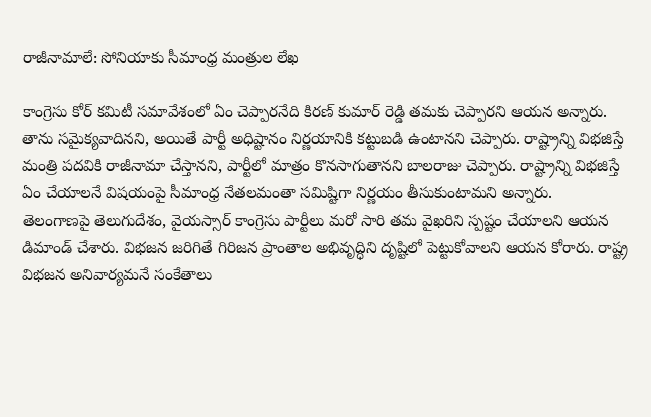రాజీనామాలే: సోనియాకు సీమాంధ్ర మంత్రుల లేఖ

కాంగ్రెసు కోర్ కమిటీ సమావేశంలో ఏం చెప్పారనేది కిరణ్ కుమార్ రెడ్డి తమకు చెప్పారని ఆయన అన్నారు. తాను సమైక్యవాదినని, అయితే పార్టీ అధిష్టానం నిర్ణయానికి కట్టుబడి ఉంటానని చెప్పారు. రాష్ట్రాన్ని విభజిస్తే మంత్రి పదవికి రాజీనామా చేస్తానని, పార్టీలో మాత్రం కొనసాగుతానని బాలరాజు చెప్పారు. రాష్ట్రాన్ని విభజిస్తే ఏం చేయాలనే విషయంపై సీమాంధ్ర నేతలమంతా సమిష్టిగా నిర్ణయం తీసుకుంటామని అన్నారు.
తెలంగాణపై తెలుగుదేశం, వైయస్సార్ కాంగ్రెసు పార్టీలు మరో సారి తమ వైఖరిని స్పష్టం చేయాలని ఆయన డిమాండ్ చేశారు. విభజన జరిగితే గిరిజన ప్రాంతాల అభివృద్ధిని దృష్టిలో పెట్టుకోవాలని ఆయన కోరారు. రాష్ట్ర విభజన అనివార్యమనే సంకేతాలు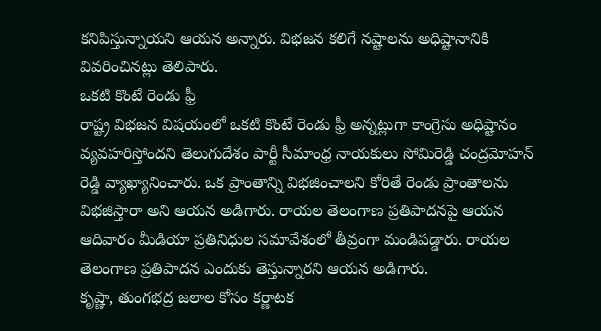కనిపిస్తున్నాయని ఆయన అన్నారు. విభజన కలిగే నష్టాలను అధిష్టానానికి వివరించినట్లు తెలిపారు.
ఒకటి కొంటే రెండు ఫ్రీ
రాష్ట్ర విభజన విషయంలో ఒకటి కొంటే రెండు ఫ్రీ అన్నట్లుగా కాంగ్రెసు అధిష్టానం వ్యవహరిస్తోందని తెలుగుదేశం పార్టీ సీమాంధ్ర నాయకులు సోమిరెడ్డి చంద్రమోహన్ రెడ్డి వ్యాఖ్యానించారు. ఒక ప్రాంతాన్ని విభజించాలని కోరితే రెండు ప్రాంతాలను విభజిస్తారా అని ఆయన అడిగారు. రాయల తెలంగాణ ప్రతిపాదనపై ఆయన ఆదివారం మీడియా ప్రతినిధుల సమావేశంలో తీవ్రంగా మండిపడ్డారు. రాయల తెలంగాణ ప్రతిపాదన ఎందుకు తెస్తున్నారని ఆయన అడిగారు.
కృష్ణా, తుంగభద్ర జలాల కోసం కర్ణాటక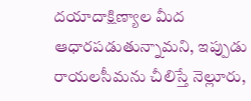దయాదాక్షిణ్యాల మీద ఆధారపడుతున్నామని, ఇప్పుడు రాయలసీమను చీలిస్తే నెల్లూరు,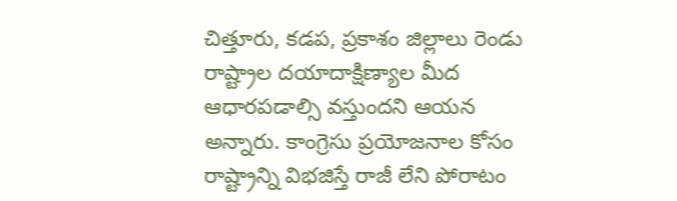చిత్తూరు, కడప, ప్రకాశం జిల్లాలు రెండు రాష్ట్రాల దయాదాక్షిణ్యాల మీద ఆధారపడాల్సి వస్తుందని ఆయన అన్నారు. కాంగ్రెసు ప్రయోజనాల కోసం రాష్ట్రాన్ని విభజిస్తే రాజీ లేని పోరాటం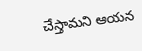చేస్తామని ఆయన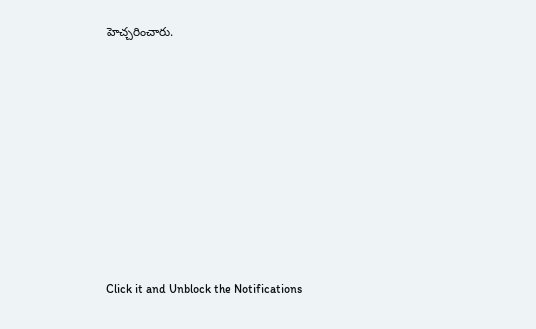హెచ్చరించారు.












Click it and Unblock the Notifications